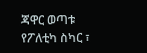ጃዋር ወጣቱ የፖለቲካ ስካር ፣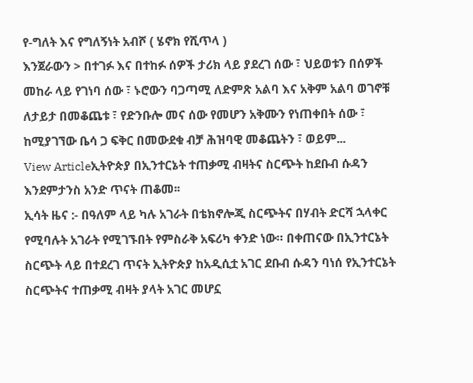የ-ግለት እና የግለኝነት አብሾ ( ሄኖክ የሺጥላ )
እንጀራውን > በተገፉ እና በተከፉ ሰዎች ታሪክ ላይ ያደረገ ሰው ፣ ህይወቱን በሰዎች መከራ ላይ የገነባ ሰው ፣ ኑሮውን ባጋጣሚ ለድምጽ አልባ እና አቅም አልባ ወገኖቹ ለታይታ በመቆጨቱ ፣ የድንቡሎ መና ሰው የመሆን አቅሙን የነጠቀበት ሰው ፣ ከሚያገኘው ቤሳ ጋ ፍቅር በመውደቁ ብቻ ሕዝባዊ መቆጨትን ፣ ወይም...
View Articleኢትዮጵያ በኢንተርኔት ተጠቃሚ ብዛትና ስርጭት ከደቡብ ሱዳን እንደምታንስ አንድ ጥናት ጠቆመ፡፡
ኢሳት ዜና :- በዓለም ላይ ካሉ አገራት በቴክኖሎጂ ስርጭትና በሃብት ድርሻ ኋላቀር የሚባሉት አገራት የሚገኙበት የምስራቅ አፍሪካ ቀንድ ነው። በቀጠናው በኢንተርኔት ስርጭት ላይ በተደረገ ጥናት ኢትዮጵያ ከአዲሲቷ አገር ደቡብ ሱዳን ባነሰ የኢንተርኔት ስርጭትና ተጠቃሚ ብዛት ያላት አገር መሆኗ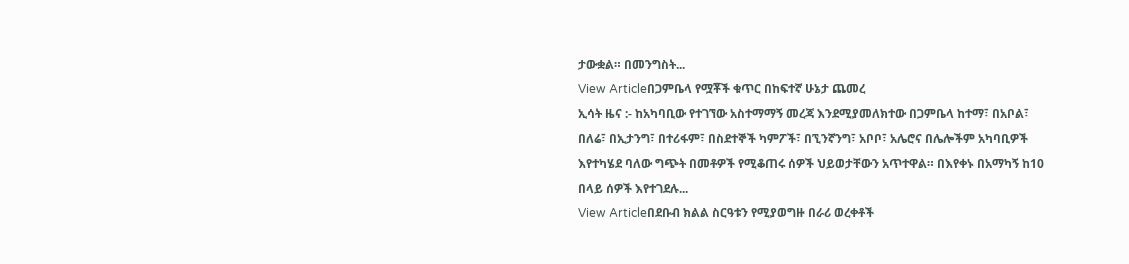ታውቋል። በመንግስት...
View Articleበጋምቤላ የሟቾች ቁጥር በከፍተኛ ሁኔታ ጨመረ
ኢሳት ዜና :- ከአካባቢው የተገኘው አስተማማኝ መረጃ እንደሚያመለክተው በጋምቤላ ከተማ፣ በአቦል፣ በለሬ፣ በኢታንግ፣ በተሪፋም፣ በስደተኞች ካምፖች፣ በኚንኛንግ፣ አቦቦ፣ አሌሮና በሌሎችም አካባቢዎች እየተካሄደ ባለው ግጭት በመቶዎች የሚቆጠሩ ሰዎች ህይወታቸውን አጥተዋል። በእየቀኑ በአማካኝ ከ10 በላይ ሰዎች እየተገደሉ...
View Articleበደቡብ ክልል ስርዓቱን የሚያወግዙ በራሪ ወረቀቶች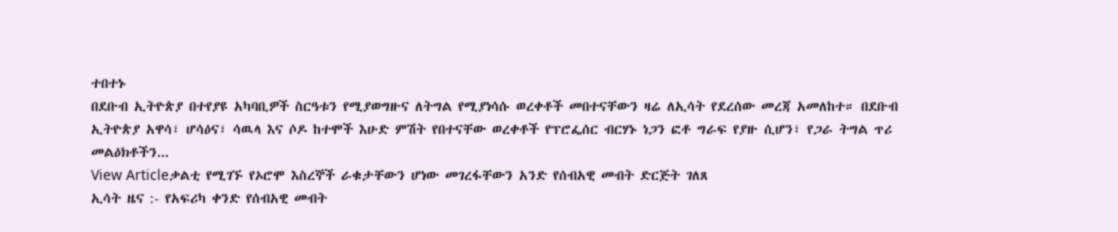ተበተኑ
በደቡብ ኢትዮጵያ በተየያዩ አካባቢዎች ስርዓቱን የሚያወግዙና ለትግል የሚያነሳሱ ወረቀቶች መበተናቸውን ዛሬ ለኢሳት የደረሰው መረጃ አመለከተ። በደቡብ ኢትዮጵያ አዋሳ፣ ሆሳዕና፣ ሳዉላ እና ሶዶ ከተሞች እሁድ ምሽት የበተናቸው ወረቀቶች የፕሮፌሰር ብርሃኑ ነጋን ፎቶ ግራፍ የያዙ ሲሆን፣ የጋራ ትግል ጥሪ መልዕክቶችን...
View Articleቃልቲ የሚገኙ የኦሮሞ እስረኞች ራቁታቸውን ሆነው መገረፋቸውን አንድ የሰብአዊ መብት ድርጅት ገለጸ
ኢሳት ዜና :- የአፍሪካ ቀንድ የሰብአዊ መብት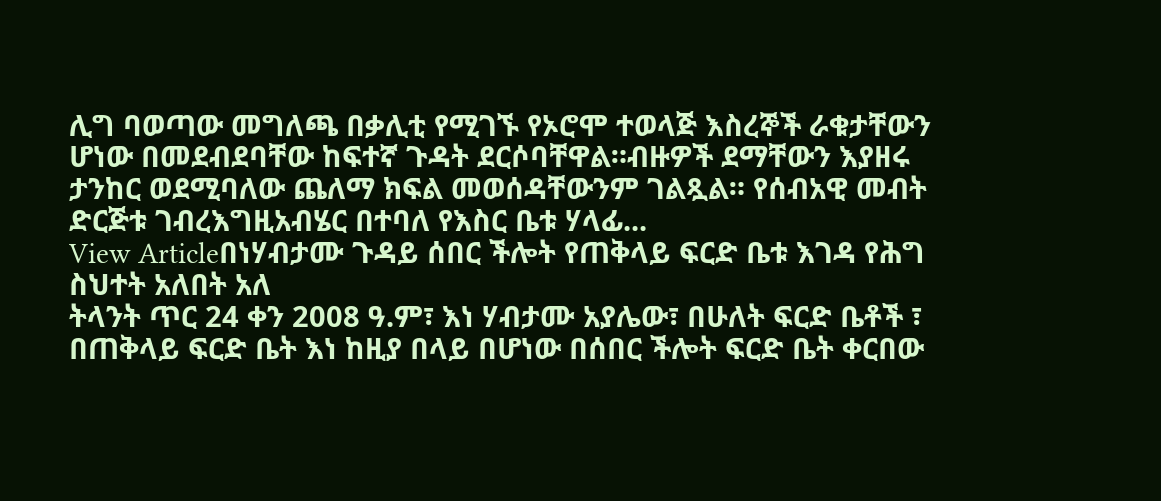ሊግ ባወጣው መግለጫ በቃሊቲ የሚገኙ የኦሮሞ ተወላጅ እስረኞች ራቁታቸውን ሆነው በመደብደባቸው ከፍተኛ ጉዳት ደርሶባቸዋል።ብዙዎች ደማቸውን እያዘሩ ታንከር ወደሚባለው ጨለማ ክፍል መወሰዳቸውንም ገልጿል። የሰብአዊ መብት ድርጅቱ ገብረእግዚአብሄር በተባለ የእስር ቤቱ ሃላፊ...
View Articleበነሃብታሙ ጉዳይ ሰበር ችሎት የጠቅላይ ፍርድ ቤቱ እገዳ የሕግ ስህተት አለበት አለ
ትላንት ጥር 24 ቀን 2008 ዓ.ም፣ እነ ሃብታሙ አያሌው፣ በሁለት ፍርድ ቤቶች ፣ በጠቅላይ ፍርድ ቤት እነ ከዚያ በላይ በሆነው በሰበር ችሎት ፍርድ ቤት ቀርበው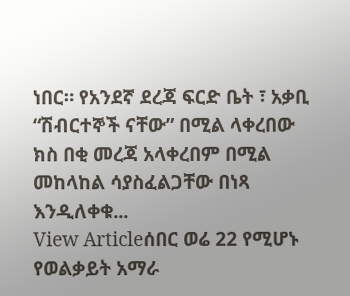ነበር። የአንደኛ ደረጃ ፍርድ ቤት ፣ አቃቢ “ሽብርተኞች ናቸው” በሚል ላቀረበው ክስ በቂ መረጃ አላቀረበም በሚል መከላከል ሳያስፈልጋቸው በነጻ እንዲለቀቁ...
View Articleሰበር ወሬ 22 የሚሆኑ የወልቃይት አማራ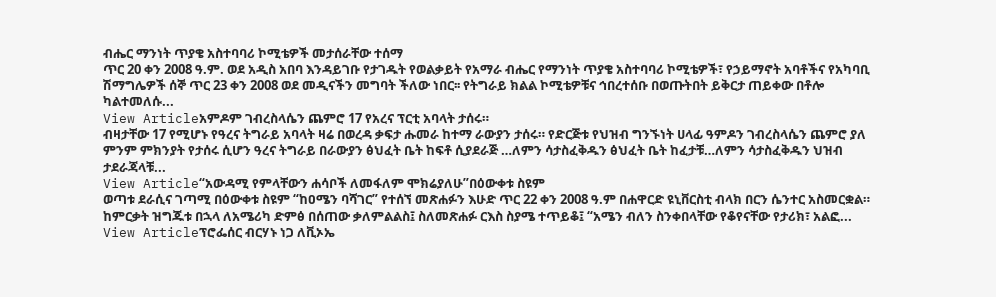ብሔር ማንነት ጥያቄ አስተባባሪ ኮሚቴዎች መታሰራቸው ተሰማ
ጥር 20 ቀን 2008 ዓ.ም. ወደ አዲስ አበባ እንዳይገቡ የታገዱት የወልቃይት የአማራ ብሔር የማንነት ጥያቄ አስተባባሪ ኮሚቴዎች፣ የኃይማኖት አባቶችና የአካባቢ ሽማግሌዎች ሰኞ ጥር 23 ቀን 2008 ወደ መዲናችን መግባት ችለው ነበር፡፡ የትግራይ ክልል ኮሚቴዎቹና ኅበረተሰቡ በወጡትበት ይቅርታ ጠይቀው በቶሎ ካልተመለሱ...
View Articleአምዶም ገብረስላሴን ጨምሮ 17 የአረና ፕርቲ አባላት ታሰሩ።
ብዛታቸው 17 የሚሆኑ የዓረና ትግራይ አባላት ዛሬ በወረዳ ቃፍታ ሑመራ ከተማ ራውያን ታሰሩ። የድርጅቱ የህዝብ ግንኙነት ሀላፊ ዓምዶን ገብረስላሴን ጨምሮ ያለ ምንም ምክንያት የታሰሩ ሲሆን ዓረና ትግራይ በራውያን ፅህፈት ቤት ከፍቶ ሲያደራጅ …ለምን ሳታስፈቅዱን ፅህፈት ቤት ከፈታቹ…ለምን ሳታስፈቅዱን ህዝብ ታደራጃላቹ...
View Article“አውዳሚ የምላቸውን ሐሳቦች ለመፋለም ሞክሬያለሁ”በዕውቀቱ ስዩም
ወጣቱ ደራሲና ገጣሚ በዕውቀቱ ስዩም “ከዐሜን ባሻገር” የተሰኘ መጽሐፉን እሁድ ጥር 22 ቀን 2008 ዓ.ም በሐዋርድ ዩኒቨርስቲ ብላክ በርን ሴንተር አስመርቋል። ከምርቃት ዝግጁቱ በኋላ ለአሜሪካ ድምፅ በሰጠው ቃለምልልስ፤ ስለመጽሐፉ ርእስ ስያሜ ተጥይቆ፤ “አሜን ብለን ስንቀበላቸው የቆየናቸው የታሪክ፣ አልፎ...
View Articleፕሮፌሰር ብርሃኑ ነጋ ለቪኦኤ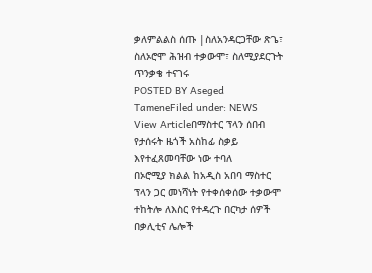ቃለምልልስ ሰጡ |ስለአንዳርጋቸው ጽጌ፣ ስለኦሮሞ ሕዝብ ተቃውሞ፣ ስለሚያደርጉት ጥንቃቄ ተናገሩ
POSTED BY Aseged TameneFiled under: NEWS
View Articleበማስተር ፕላን ሰበብ የታሰሩት ዜጎች አስከፊ ስቃይ እየተፈጸመባቸው ነው ተባለ
በኦሮሚያ ክልል ከአዲስ አበባ ማስተር ፕላን ጋር መነሻነት የተቀሰቀሰው ተቃውሞ ተከትሎ ለእስር የተዳረጉ በርካታ ሰዎች በቃሊቲና ሌሎች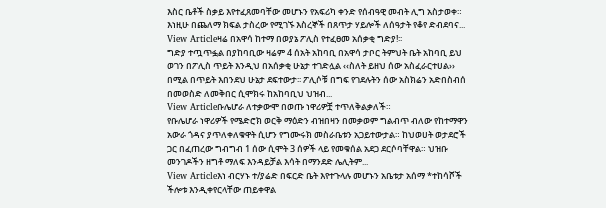እስር ቤቶች ስቃይ እየተፈጸመባቸው መሆኑን የአፍሪካ ቀንድ የሰብዓዊ መብት ሊግ አስታወቀ። እነዚሁ በጨለማ ክፍል ታስረው የሚገኙ እስረኞች በጸጥታ ሃይሎች ለሰዓታት የቆየ ድብደባና...
View Articleዛሬ በአዋሳ ከተማ በወያኔ ፖሊስ የተፈፀመ አሰቃቂ ግድያ!፡፡
ግድያ ተጧጥፏል በያከባቢው ዛሬም 4 ሰአት አከባቢ በአዋሳ ታቦር ትምህት ቤት አከባቢ ይህ ወገን በፖሊስ ጥይት እንዲህ በአሰቃቂ ሁኔታ ተገድሏል ‹‹ስለት ይዘህ ሰው አስፈራርተሀል›› በሚል በጥይት እበንደህ ሁኔታ ደፍተውታ፡፡ ፖሊሶቹ በግፍ የገደሉትን ሰው አስክሬን አድበስብሰ በመወስድ ለመቅበር ሲሞክሩ ከአከባቢህ ህዝብ...
View Articleቡሌሆራ ለተቃውሞ በወጡ ነዋሪዎቿ ተጥለቅልቃለች።
የቡሌሆራ ነዋሪዎች የሜድሮክ ወርቅ ማዕድን ብዝበዛን በመቃወም ግልብጥ ብለው የከተማዋን አውራ ጎዳና ያጥለቀለቁዋት ሲሆን የግሙሩክ መስራቤቱን አጋይተውታል። ከህወሀት ወታደሮች ጋር በፈጠረው ግብግብ 1 ሰው ሲሞት 3 ሰዎች ላይ የመቁሰል አደጋ ደርሶባቸዋል። ህዝቡ መንገዶችን ዘግቶ ማለፍ እንዳይቻል እሳት በማንደድ ሌሊትም...
View Articleእነ ብርሃኑ ተ/ያሬድ በፍርድ ቤት እየተጉላሉ መሆኑን አቤቱታ አሰማ *ተከሳሾች ችሎቱ እንዲቀየርላቸው ጠይቀዋል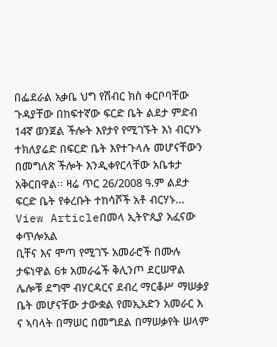በፌደራል አቃቤ ህግ የሽብር ክስ ቀርቦባቸው ጉዳያቸው በከፍተኛው ፍርድ ቤት ልደታ ምድብ 14ኛ ወንጀል ችሎት እየታየ የሚገኙት እነ ብርሃኑ ተክለያሬድ በፍርድ ቤት እየተጉላሉ መሆናቸውን በመግለጽ ችሎት እንዲቀየርላቸው አቤቱታ አቅርበዋል፡፡ ዛሬ ጥር 26/2008 ዓ.ም ልደታ ፍርድ ቤት የቀረቡት ተከሳሾች አቶ ብርሃኑ...
View Articleበመላ ኢትዮጲያ አፈናው ቀጥሎአል
ቢቸና እና ሞጣ የሚገኙ አመራሮች በሙሉ ታፍነዋል 6ቱ አመራሬች ቅሊንጦ ደርሠዋል ሌሎቹ ደግሞ ብሃርዳርና ደብረ ማርቆሥ ማሠቃያ ቤት መሆናቸው ታውቋል የመኢአድን አመራር እ ና ኣባላት በማሠር በመግደል በማሠቃየት ሠላም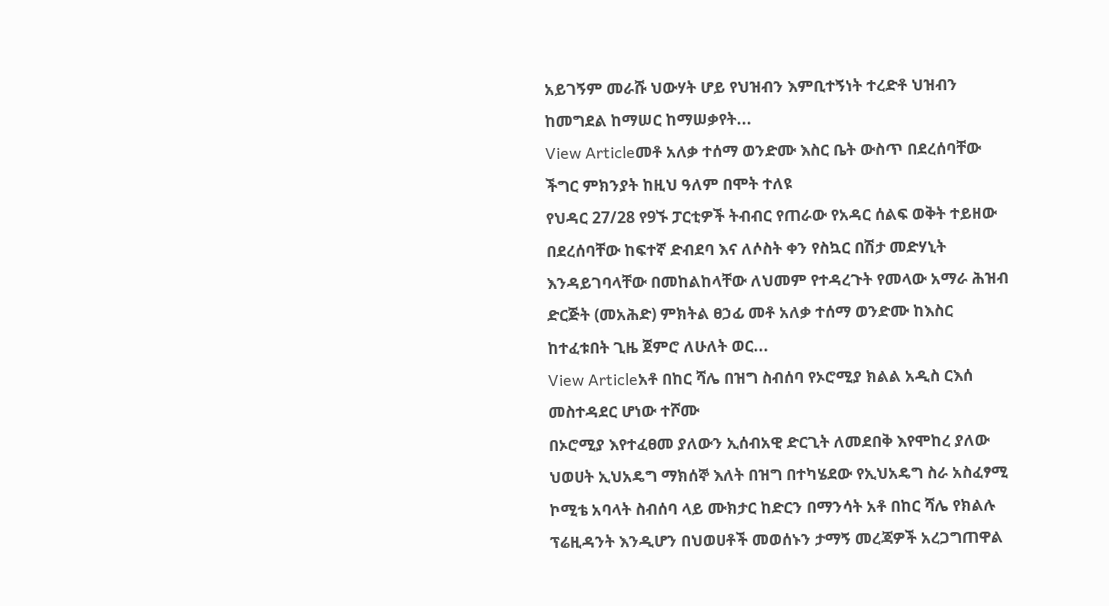አይገኝም መራሹ ህውሃት ሆይ የህዝብን እምቢተኝነት ተረድቶ ህዝብን ከመግደል ከማሠር ከማሠቃየት...
View Articleመቶ አለቃ ተሰማ ወንድሙ እስር ቤት ውስጥ በደረሰባቸው ችግር ምክንያት ከዚህ ዓለም በሞት ተለዩ
የህዳር 27/28 የ9ኙ ፓርቲዎች ትብብር የጠራው የአዳር ሰልፍ ወቅት ተይዘው በደረሰባቸው ከፍተኛ ድብደባ እና ለሶስት ቀን የስኳር በሽታ መድሃኒት እንዳይገባላቸው በመከልከላቸው ለህመም የተዳረጉት የመላው አማራ ሕዝብ ድርጅት (መአሕድ) ምክትል ፀኃፊ መቶ አለቃ ተሰማ ወንድሙ ከእስር ከተፈቱበት ጊዜ ጀምሮ ለሁለት ወር...
View Articleአቶ በከር ሻሌ በዝግ ስብሰባ የኦሮሚያ ክልል አዲስ ርእሰ መስተዳደር ሆነው ተሾሙ
በኦሮሚያ እየተፈፀመ ያለውን ኢሰብአዊ ድርጊት ለመደበቅ እየሞከረ ያለው ህወሀት ኢህአዴግ ማክሰኞ እለት በዝግ በተካሄደው የኢህአዴግ ስራ አስፈፃሚ ኮሚቴ አባላት ስብሰባ ላይ ሙክታር ከድርን በማንሳት አቶ በከር ሻሌ የክልሉ ፕሬዚዳንት እንዲሆን በህወሀቶች መወሰኑን ታማኝ መረጃዎች አረጋግጠዋል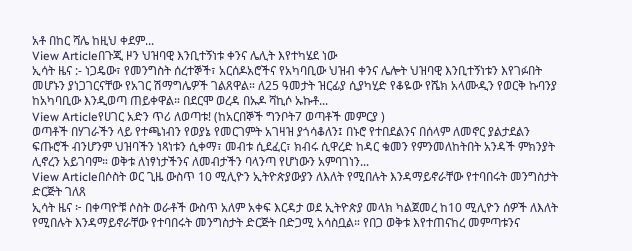አቶ በከር ሻሌ ከዚህ ቀደም...
View Articleበጉጂ ዞን ህዝባዊ እንቢተኝነቱ ቀንና ሌሊት እየተካሄደ ነው
ኢሳት ዜና :- ነጋዴው፣ የመንግስት ሰረተኞች፣ አርሰዶአሮችና የአካባቢው ህዝብ ቀንና ሌሎት ህዝባዊ እንቢተኝነቱን እየገፉበት መሆኑን ያነጋገርናቸው የአገር ሽማግሌዎች ገልጸዋል። ለ25 ዓመታት ዝርፊያ ሲያካሂድ የቆዬው የሼክ አላሙዲን የወርቅ ኩባንያ ከአካባቢው እንዲወጣ ጠይቀዋል። በደርሞ ወረዳ በኡዶ ሻኪሶ ኡኩቶ...
View Articleየሀገር አድን ጥሪ ለወጣቱ! (ከአርበኞች ግንቦት7 ወጣቶች መምርያ )
ወጣቶች በሃገራችን ላይ የተጫነብን የወያኔ የመርገምት አገዛዝ ያጎሳቆለን፤ በኑሮ የተበደልንና በሰላም ለመኖር ያልታደልን ፍጡሮች ብንሆንም ህዝባችን ነጻነቱን ሲቀማ፣ መብቱ ሲደፈር፣ ክብሩ ሲዋረድ ከዳር ቁመን የምንመለከትበት አንዳች ምክንያት ሊኖረን አይገባም። ወቅቱ ለነፃነታችንና ለመብታችን ባላንጣ የሆነውን አምባገነን...
View Articleበሶስት ወር ጊዜ ውስጥ 10 ሚሊዮን ኢትዮጵያውያን ለእለት የሚበሉት እንዳማይኖራቸው የተባበሩት መንግስታት ድርጅት ገለጸ
ኢሳት ዜና ፦ በቀጣዮቹ ሶስት ወራቶች ውስጥ አለም አቀፍ እርዳታ ወደ ኢትዮጵያ መላክ ካልጀመረ ከ10 ሚሊዮን ሰዎች ለእለት የሚበሉት እንዳማይኖራቸው የተባበሩት መንግስታት ድርጅት በድጋሚ አሳስቧል። የበጋ ወቅቱ እየተጠናከረ መምጣቱንና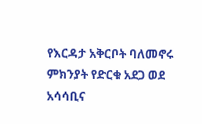የእርዳታ አቅርቦት ባለመኖሩ ምክንያት የድርቁ አደጋ ወደ አሳሳቢና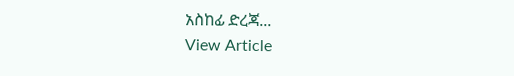አስከፊ ድረጃ...
View Article